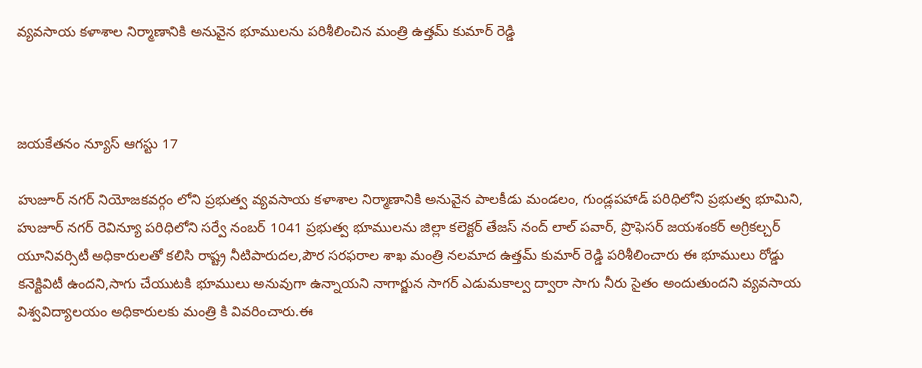వ్యవసాయ కళాశాల నిర్మాణానికి అనువైన భూములను పరిశీలించిన మంత్రి ఉత్తమ్ కుమార్ రెడ్డి



జయకేతనం న్యూస్ ఆగస్టు 17

హుజూర్ నగర్ నియోజకవర్గం లోని ప్రభుత్వ వ్యవసాయ కళాశాల నిర్మాణానికి అనువైన పాలకీడు మండలం, గుండ్లపహాడ్ పరిధిలోని ప్రభుత్వ భూమిని, హుజూర్ నగర్ రెవిన్యూ పరిధిలోని సర్వే నంబర్ 1041 ప్రభుత్వ భూములను జిల్లా కలెక్టర్ తేజస్ నంద్ లాల్ పవార్, ప్రొఫెసర్ జయశంకర్ అగ్రికల్చర్ యూనివర్సిటీ అధికారులతో కలిసి రాష్ట్ర నీటిపారుదల,పౌర సరఫరాల శాఖ మంత్రి నలమాద ఉత్తమ్ కుమార్ రెడ్డి పరిశీలించారు ఈ భూములు రోడ్డు కనెక్టివిటీ ఉందని,సాగు చేయుటకి భూములు అనువుగా ఉన్నాయని నాగార్జున సాగర్ ఎడుమకాల్వ ద్వారా సాగు నీరు సైతం అందుతుందని వ్యవసాయ విశ్వవిద్యాలయం అధికారులకు మంత్రి కి వివరించారు.ఈ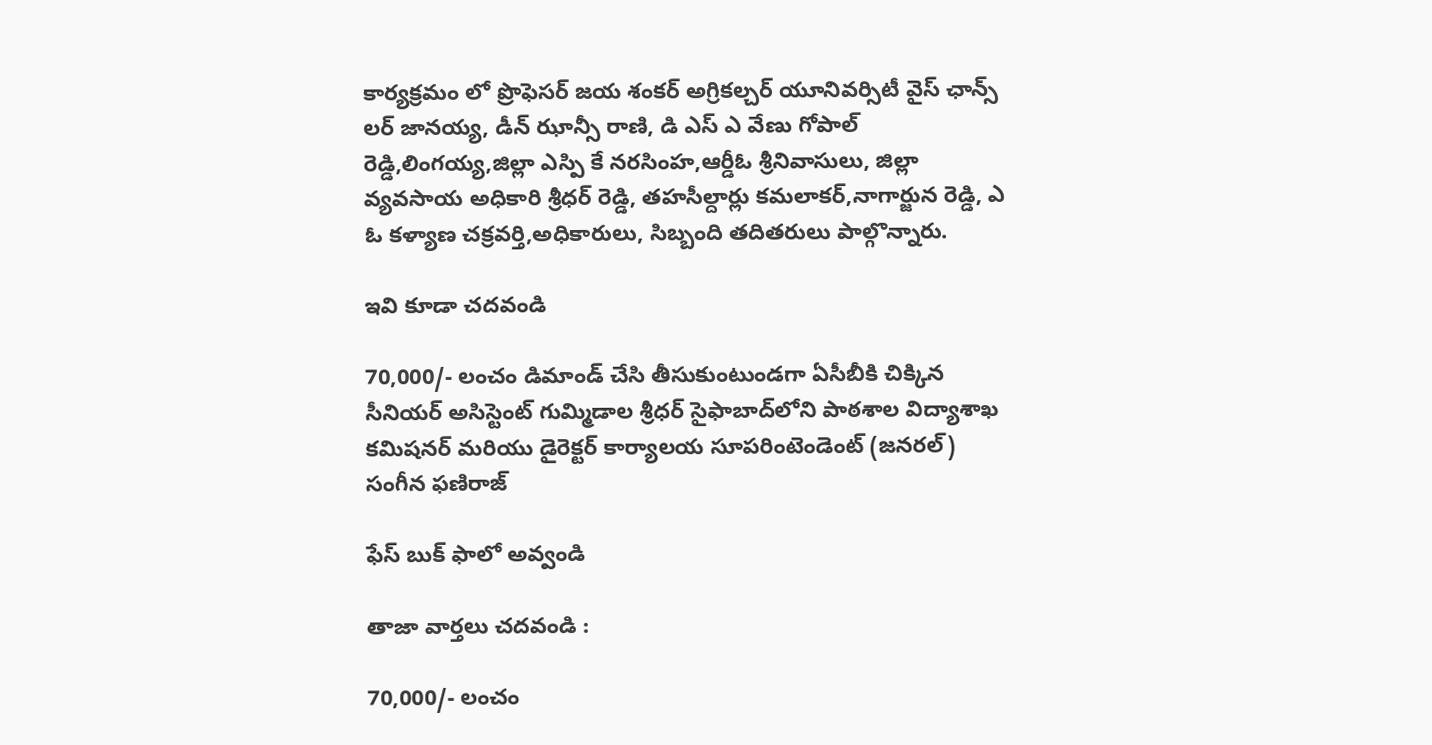కార్యక్రమం లో ప్రొఫెసర్ జయ శంకర్ అగ్రికల్చర్ యూనివర్సిటీ వైస్ ఛాన్స్ లర్ జానయ్య, డీన్ ఝాన్సీ రాణి, డి ఎస్ ఎ వేణు గోపాల్ రెడ్డి,లింగయ్య,జిల్లా ఎస్పి కే నరసింహ,ఆర్డీఓ శ్రీనివాసులు, జిల్లా వ్యవసాయ అధికారి శ్రీధర్ రెడ్డి, తహసీల్దార్లు కమలాకర్,నాగార్జున రెడ్డి, ఎ ఓ కళ్యాణ చక్రవర్తి,అధికారులు, సిబ్బంది తదితరులు పాల్గొన్నారు.

ఇవి కూడా చదవండి

70,000/- లంచం డిమాండ్ చేసి తీసుకుంటుండగా ఏసీబీకి చిక్కిన సీనియర్ అసిస్టెంట్ గుమ్మిడాల శ్రీధర్ సైఫాబాద్‌లోని పాఠశాల విద్యాశాఖ కమిషనర్ మరియు డైరెక్టర్ కార్యాలయ సూపరింటెండెంట్ (జనరల్) సంగీన ఫణిరాజ్

ఫేస్ బుక్ ఫాలో అవ్వండి

తాజా వార్తలు చదవండి :

70,000/- లంచం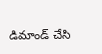డిమాండ్ చేసి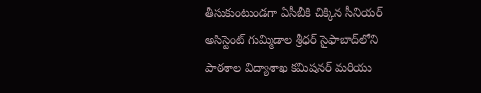తీసుకుంటుండగా ఏసీబీకి చిక్కిన సీనియర్ అసిస్టెంట్ గుమ్మిడాల శ్రీధర్ సైఫాబాద్‌లోని పాఠశాల విద్యాశాఖ కమిషనర్ మరియు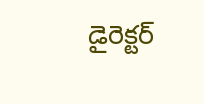డైరెక్టర్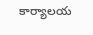కార్యాలయ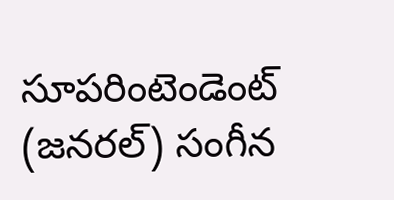సూపరింటెండెంట్ (జనరల్) సంగీన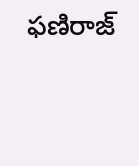ఫణిరాజ్